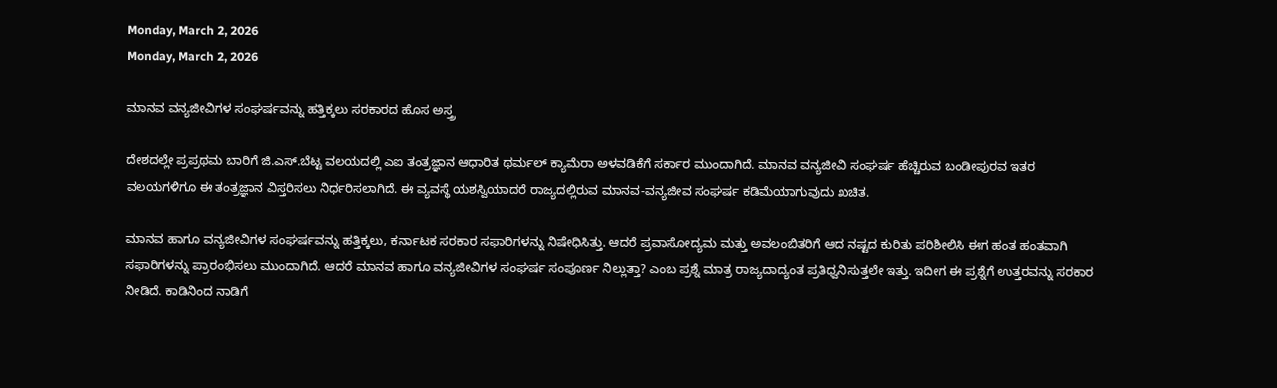Monday, March 2, 2026
Monday, March 2, 2026

ಮಾನವ ವನ್ಯಜೀವಿಗಳ ಸಂಘರ್ಷವನ್ನು ಹತ್ತಿಕ್ಕಲು ಸರಕಾರದ ಹೊಸ ಅಸ್ತ್ರ

ದೇಶದಲ್ಲೇ ಪ್ರಪ್ರಥಮ ಬಾರಿಗೆ ಜಿ.ಎಸ್‌.ಬೆಟ್ಟ ವಲಯದಲ್ಲಿ ಎಐ ತಂತ್ರಜ್ಞಾನ ಆಧಾರಿತ ಥರ್ಮಲ್ ಕ್ಯಾಮೆರಾ ಅಳವಡಿಕೆಗೆ ಸರ್ಕಾರ ಮುಂದಾಗಿದೆ. ಮಾನವ ವನ್ಯಜೀವಿ ಸಂಘರ್ಷ ಹೆಚ್ಚಿರುವ ಬಂಡೀಪುರವ ಇತರ ವಲಯಗಳಿಗೂ ಈ ತಂತ್ರಜ್ಞಾನ ವಿಸ್ತರಿಸಲು ನಿರ್ಧರಿಸಲಾಗಿದೆ. ಈ ವ್ಯವಸ್ಥೆ ಯಶಸ್ವಿಯಾದರೆ ರಾಜ್ಯದಲ್ಲಿರುವ ಮಾನವ-ವನ್ಯಜೀವ ಸಂಘರ್ಷ ಕಡಿಮೆಯಾಗುವುದು ಖಚಿತ.

ಮಾನವ ಹಾಗೂ ವನ್ಯಜೀವಿಗಳ ಸಂಘರ್ಷವನ್ನು ಹತ್ತಿಕ್ಕಲು, ಕರ್ನಾಟಕ ಸರಕಾರ ಸಫಾರಿಗಳನ್ನು ನಿಷೇಧಿಸಿತ್ತು. ಆದರೆ ಪ್ರವಾಸೋದ್ಯಮ ಮತ್ತು ಅವಲಂಬಿತರಿಗೆ ಆದ ನಷ್ಟದ ಕುರಿತು ಪರಿಶೀಲಿಸಿ ಈಗ ಹಂತ ಹಂತವಾಗಿ ಸಫಾರಿಗಳನ್ನು ಪ್ರಾರಂಭಿಸಲು ಮುಂದಾಗಿದೆ. ಆದರೆ ಮಾನವ ಹಾಗೂ ವನ್ಯಜೀವಿಗಳ ಸಂಘರ್ಷ ಸಂಪೂರ್ಣ ನಿಲ್ಲುತ್ತಾ? ಎಂಬ ಪ್ರಶ್ನೆ ಮಾತ್ರ ರಾಜ್ಯದಾದ್ಯಂತ ಪ್ರತಿಧ್ವನಿಸುತ್ತಲೇ ಇತ್ತು. ಇದೀಗ ಈ ಪ್ರಶ್ನೆಗೆ ಉತ್ತರವನ್ನು ಸರಕಾರ ನೀಡಿದೆ. ಕಾಡಿನಿಂದ ನಾಡಿಗೆ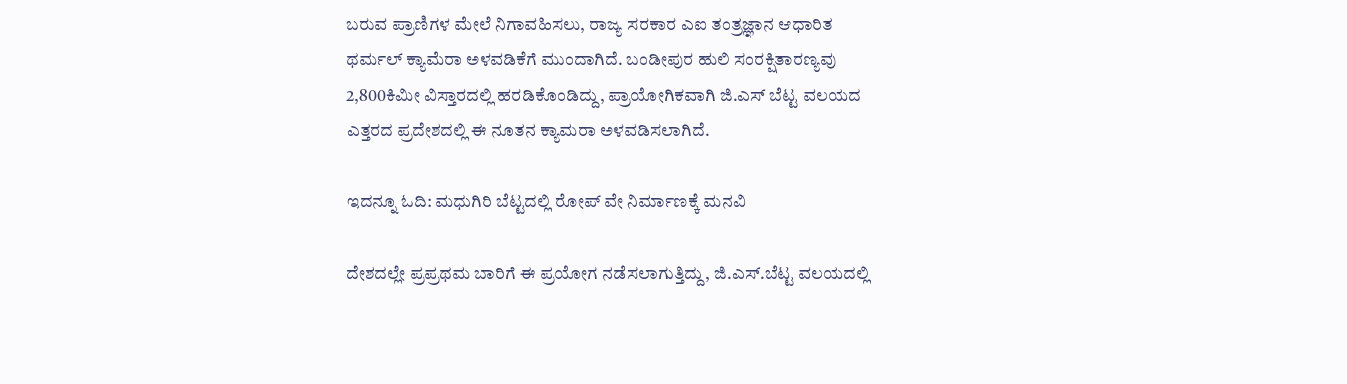ಬರುವ ಪ್ರಾಣಿಗಳ ಮೇಲೆ ನಿಗಾವಹಿಸಲು, ರಾಜ್ಯ ಸರಕಾರ ಎಐ ತಂತ್ರಜ್ಞಾನ ಆಧಾರಿತ ಥರ್ಮಲ್ ಕ್ಯಾಮೆರಾ ಅಳವಡಿಕೆಗೆ ಮುಂದಾಗಿದೆ. ಬಂಡೀಪುರ ಹುಲಿ ಸಂರಕ್ಷಿತಾರಣ್ಯವು 2,800ಕಿಮೀ ವಿಸ್ತಾರದಲ್ಲಿ ಹರಡಿಕೊಂಡಿದ್ದು, ಪ್ರಾಯೋಗಿಕವಾಗಿ ಜಿ.ಎಸ್‌ ಬೆಟ್ಟ ವಲಯದ ಎತ್ತರದ ಪ್ರದೇಶದಲ್ಲಿ ಈ ನೂತನ ಕ್ಯಾಮರಾ ಅಳವಡಿಸಲಾಗಿದೆ.

ಇದನ್ನೂ ಓದಿ: ಮಧುಗಿರಿ ಬೆಟ್ಟದಲ್ಲಿ ರೋಪ್ ವೇ ನಿರ್ಮಾಣಕ್ಕೆ ಮನವಿ

ದೇಶದಲ್ಲೇ ಪ್ರಪ್ರಥಮ ಬಾರಿಗೆ ಈ ಪ್ರಯೋಗ ನಡೆಸಲಾಗುತ್ತಿದ್ದು, ಜಿ.ಎಸ್‌.ಬೆಟ್ಟ ವಲಯದಲ್ಲಿ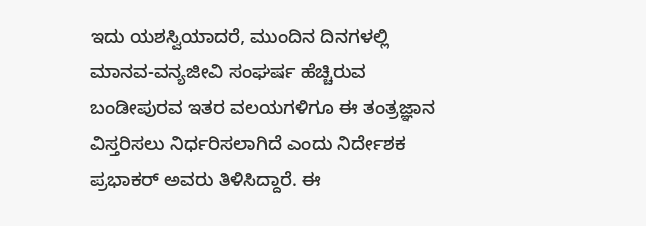ಇದು ಯಶಸ್ವಿಯಾದರೆ, ಮುಂದಿನ ದಿನಗಳಲ್ಲಿ ಮಾನವ-ವನ್ಯಜೀವಿ ಸಂಘರ್ಷ ಹೆಚ್ಚಿರುವ ಬಂಡೀಪುರವ ಇತರ ವಲಯಗಳಿಗೂ ಈ ತಂತ್ರಜ್ಞಾನ ವಿಸ್ತರಿಸಲು ನಿರ್ಧರಿಸಲಾಗಿದೆ ಎಂದು ನಿರ್ದೇಶಕ ಪ್ರಭಾಕರ್ ಅವರು ತಿಳಿಸಿದ್ದಾರೆ. ಈ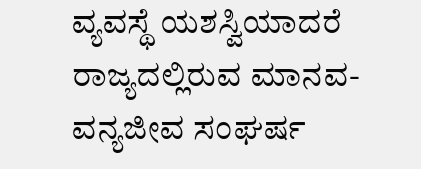ವ್ಯವಸ್ಥೆ ಯಶಸ್ವಿಯಾದರೆ ರಾಜ್ಯದಲ್ಲಿರುವ ಮಾನವ-ವನ್ಯಜೀವ ಸಂಘರ್ಷ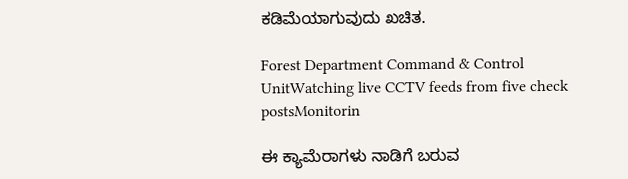ಕಡಿಮೆಯಾಗುವುದು ಖಚಿತ.

Forest Department Command & Control UnitWatching live CCTV feeds from five check postsMonitorin

ಈ ಕ್ಯಾಮೆರಾಗಳು ನಾಡಿಗೆ ಬರುವ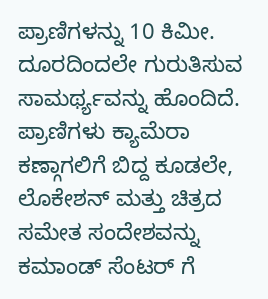ಪ್ರಾಣಿಗಳನ್ನು 10 ಕಿಮೀ. ದೂರದಿಂದಲೇ ಗುರುತಿಸುವ ಸಾಮರ್ಥ್ಯವನ್ನು ಹೊಂದಿದೆ. ಪ್ರಾಣಿಗಳು ಕ್ಯಾಮೆರಾ ಕಣ್ಗಾಗಲಿಗೆ ಬಿದ್ದ ಕೂಡಲೇ, ಲೊಕೇಶನ್ ಮತ್ತು ಚಿತ್ರದ ಸಮೇತ ಸಂದೇಶವನ್ನು ಕಮಾಂಡ್ ಸೆಂಟರ್ ಗೆ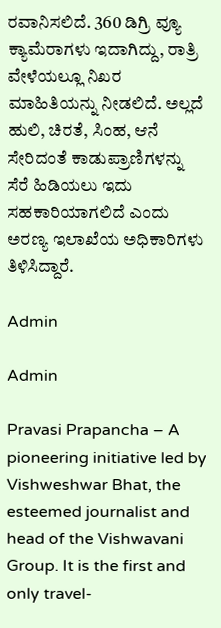ರವಾನಿಸಲಿದೆ. 360 ಡಿಗ್ರಿ ವ್ಯೂ ಕ್ಯಾಮೆರಾಗಳು ಇದಾಗಿದ್ದು, ರಾತ್ರಿ ವೇಳೆಯಲ್ಲೂ ನಿಖರ ಮಾಹಿತಿಯನ್ನು ನೀಡಲಿದೆ. ಅಲ್ಲದೆ ಹುಲಿ, ಚಿರತೆ, ಸಿಂಹ, ಆನೆ ಸೇರಿದಂತೆ ಕಾಡುಪ್ರಾಣಿಗಳನ್ನು ಸೆರೆ ಹಿಡಿಯಲು ಇದು ಸಹಕಾರಿಯಾಗಲಿದೆ ಎಂದು ಅರಣ್ಯ ಇಲಾಖೆಯ ಅಧಿಕಾರಿಗಳು ತಿಳಿಸಿದ್ದಾರೆ.

Admin

Admin

Pravasi Prapancha – A pioneering initiative led by Vishweshwar Bhat, the esteemed journalist and head of the Vishwavani Group. It is the first and only travel-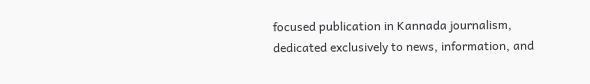focused publication in Kannada journalism, dedicated exclusively to news, information, and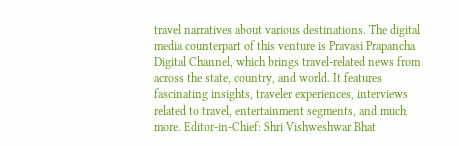travel narratives about various destinations. The digital media counterpart of this venture is Pravasi Prapancha Digital Channel, which brings travel-related news from across the state, country, and world. It features fascinating insights, traveler experiences, interviews related to travel, entertainment segments, and much more. Editor-in-Chief: Shri Vishweshwar Bhat